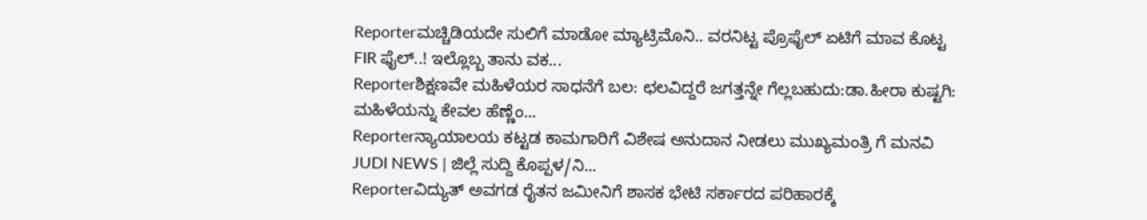Reporterಮಚ್ಚಿಡಿಯದೇ ಸುಲಿಗೆ ಮಾಡೋ ಮ್ಯಾಟ್ರಿಮೊನಿ.. ವರನಿಟ್ಟ ಪ್ರೊಫೈಲ್ ಏಟಿಗೆ ಮಾವ ಕೊಟ್ಟ FIR ಫೈಲ್..! ಇಲ್ಲೊಬ್ಬ ತಾನು ವಕ...
Reporterಶಿಕ್ಷಣವೇ ಮಹಿಳೆಯರ ಸಾಧನೆಗೆ ಬಲ: ಛಲವಿದ್ದರೆ ಜಗತ್ತನ್ನೇ ಗೆಲ್ಲಬಹುದು:ಡಾ.ಹೀರಾ ಕುಷ್ಟಗಿ: ಮಹಿಳೆಯನ್ನು ಕೇವಲ ಹೆಣ್ಣೆಂ...
Reporterನ್ಯಾಯಾಲಯ ಕಟ್ಟಡ ಕಾಮಗಾರಿಗೆ ವಿಶೇಷ ಅನುದಾನ ನೀಡಲು ಮುಖ್ಯಮಂತ್ರಿ ಗೆ ಮನವಿ JUDI NEWS | ಜಿಲ್ಲೆ ಸುದ್ದಿ ಕೊಪ್ಪಳ/ನಿ...
Reporterವಿದ್ಯುತ್ ಅವಗಡ ರೈತನ ಜಮೀನಿಗೆ ಶಾಸಕ ಭೇಟಿ ಸರ್ಕಾರದ ಪರಿಹಾರಕ್ಕೆ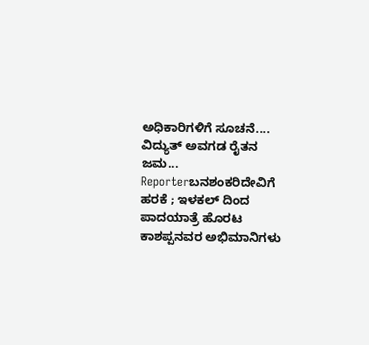ಅಧಿಕಾರಿಗಳಿಗೆ ಸೂಚನೆ.... ವಿದ್ಯುತ್ ಅವಗಡ ರೈತನ ಜಮ...
Reporterಬನಶಂಕರಿದೇವಿಗೆ ಹರಕೆ ; ಇಳಕಲ್ ದಿಂದ ಪಾದಯಾತ್ರೆ ಹೊರಟ ಕಾಶಪ್ಪನವರ ಅಭಿಮಾನಿಗಳು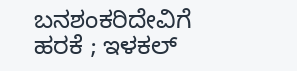ಬನಶಂಕರಿದೇವಿಗೆ ಹರಕೆ ; ಇಳಕಲ್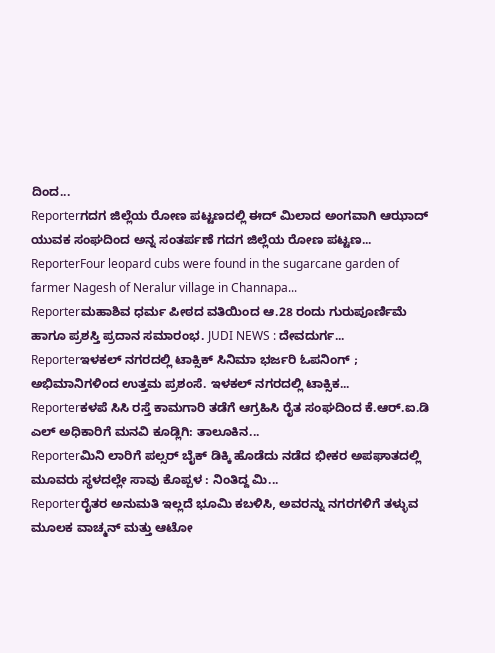ದಿಂದ...
Reporterಗದಗ ಜಿಲ್ಲೆಯ ರೋಣ ಪಟ್ಟಣದಲ್ಲಿ ಈದ್ ಮಿಲಾದ ಅಂಗವಾಗಿ ಆಝಾದ್ ಯುವಕ ಸಂಘದಿಂದ ಅನ್ನ ಸಂತರ್ಪಣೆ ಗದಗ ಜಿಲ್ಲೆಯ ರೋಣ ಪಟ್ಟಣ...
ReporterFour leopard cubs were found in the sugarcane garden of farmer Nagesh of Neralur village in Channapa...
Reporterಮಹಾಶಿವ ಧರ್ಮ ಪೀಠದ ವತಿಯಿಂದ ಆ.28 ರಂದು ಗುರುಪೂರ್ಣಿಮೆ ಹಾಗೂ ಪ್ರಶಸ್ತಿ ಪ್ರದಾನ ಸಮಾರಂಭ. JUDI NEWS : ದೇವದುರ್ಗ...
Reporterಇಳಕಲ್ ನಗರದಲ್ಲಿ ಟಾಕ್ಸಿಕ್ ಸಿನಿಮಾ ಭರ್ಜರಿ ಓಪನಿಂಗ್ ; ಅಭಿಮಾನಿಗಳಿಂದ ಉತ್ತಮ ಪ್ರಶಂಸೆ. ಇಳಕಲ್ ನಗರದಲ್ಲಿ ಟಾಕ್ಸಿಕ...
Reporterಕಳಪೆ ಸಿಸಿ ರಸ್ತೆ ಕಾಮಗಾರಿ ತಡೆಗೆ ಆಗ್ರಹಿಸಿ ರೈತ ಸಂಘದಿಂದ ಕೆ.ಆರ್.ಐ.ಡಿ ಎಲ್ ಅಧಿಕಾರಿಗೆ ಮನವಿ ಕೂಡ್ಲಿಗಿ: ತಾಲೂಕಿನ...
Reporterಮಿನಿ ಲಾರಿಗೆ ಪಲ್ಸರ್ ಬೈಕ್ ಡಿಕ್ಕಿ ಹೊಡೆದು ನಡೆದ ಭೀಕರ ಅಪಘಾತದಲ್ಲಿ ಮೂವರು ಸ್ಥಳದಲ್ಲೇ ಸಾವು ಕೊಪ್ಪಳ : ನಿಂತಿದ್ದ ಮಿ...
Reporterರೈತರ ಅನುಮತಿ ಇಲ್ಲದೆ ಭೂಮಿ ಕಬಳಿಸಿ, ಅವರನ್ನು ನಗರಗಳಿಗೆ ತಳ್ಳುವ ಮೂಲಕ ವಾಚ್ಮನ್ ಮತ್ತು ಆಟೋ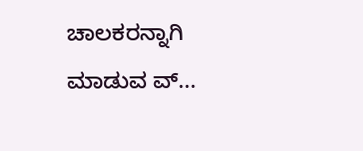ಚಾಲಕರನ್ನಾಗಿ ಮಾಡುವ ವ್...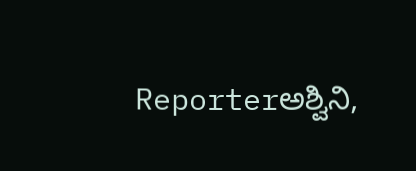Reporterಅಶ್ವಿನಿ,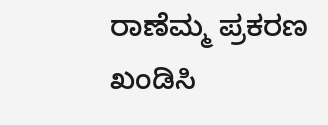ರಾಣೆಮ್ಮ ಪ್ರಕರಣ ಖಂಡಿಸಿ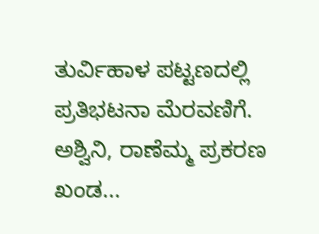ತುರ್ವಿಹಾಳ ಪಟ್ಟಣದಲ್ಲಿ ಪ್ರತಿಭಟನಾ ಮೆರವಣಿಗೆ. ಅಶ್ವಿನಿ, ರಾಣೆಮ್ಮ ಪ್ರಕರಣ ಖಂಡ...